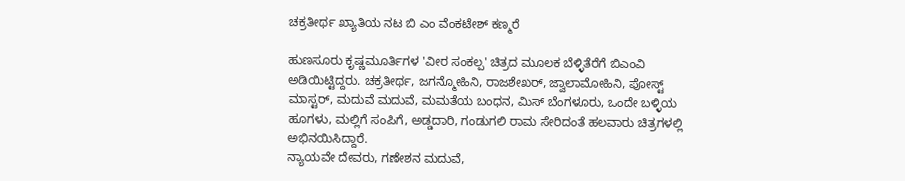ಚಕ್ರತೀರ್ಥ ಖ್ಯಾತಿಯ ನಟ ಬಿ ಎಂ ವೆಂಕಟೇಶ್ ಕಣ್ಮರೆ

ಹುಣಸೂರು ಕೃಷ್ಣಮೂರ್ತಿಗಳ 'ವೀರ ಸಂಕಲ್ಪ' ಚಿತ್ರದ ಮೂಲಕ ಬೆಳ್ಳಿತೆರೆಗೆ ಬಿಎಂವಿ ಅಡಿಯಿಟ್ಟಿದ್ದರು. ಚಕ್ರತೀರ್ಥ, ಜಗನ್ಮೋಹಿನಿ, ರಾಜಶೇಖರ್, ಜ್ವಾಲಾಮೋಹಿನಿ, ಪೋಸ್ಟ್ ಮಾಸ್ಟರ್, ಮದುವೆ ಮದುವೆ, ಮಮತೆಯ ಬಂಧನ, ಮಿಸ್ ಬೆಂಗಳೂರು, ಒಂದೇ ಬಳ್ಳಿಯ ಹೂಗಳು, ಮಲ್ಲಿಗೆ ಸಂಪಿಗೆ, ಅಡ್ಡದಾರಿ, ಗಂಡುಗಲಿ ರಾಮ ಸೇರಿದಂತೆ ಹಲವಾರು ಚಿತ್ರಗಳಲ್ಲಿ ಅಭಿನಯಿಸಿದ್ದಾರೆ.
ನ್ಯಾಯವೇ ದೇವರು, ಗಣೇಶನ ಮದುವೆ,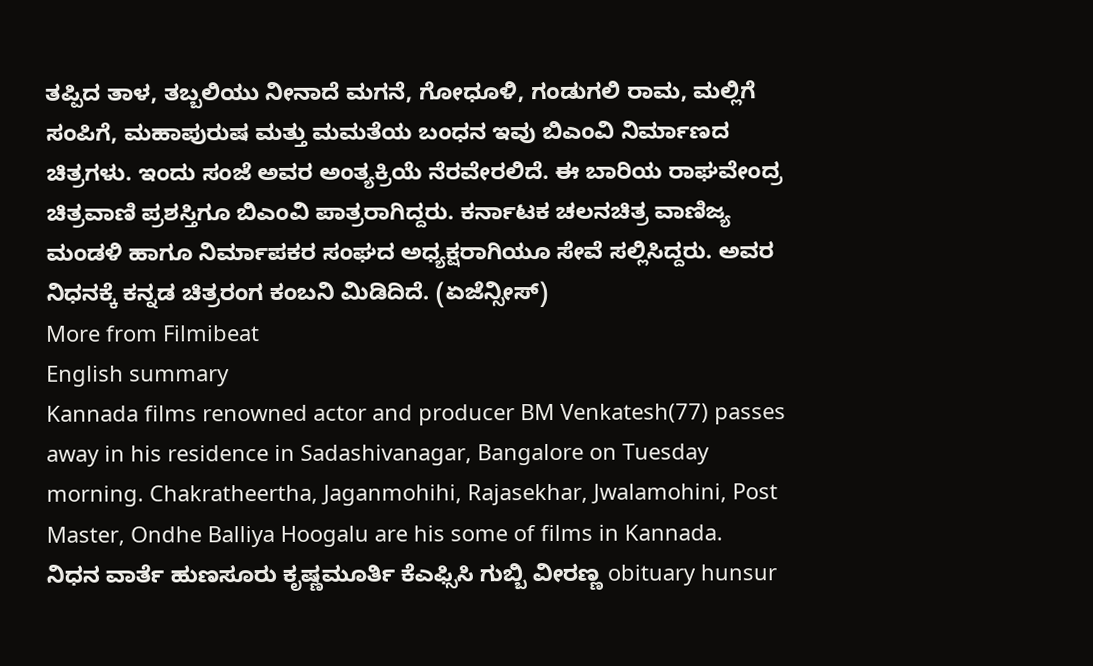ತಪ್ಪಿದ ತಾಳ, ತಬ್ಬಲಿಯು ನೀನಾದೆ ಮಗನೆ, ಗೋಧೂಳಿ, ಗಂಡುಗಲಿ ರಾಮ, ಮಲ್ಲಿಗೆ ಸಂಪಿಗೆ, ಮಹಾಪುರುಷ ಮತ್ತು ಮಮತೆಯ ಬಂಧನ ಇವು ಬಿಎಂವಿ ನಿರ್ಮಾಣದ ಚಿತ್ರಗಳು. ಇಂದು ಸಂಜೆ ಅವರ ಅಂತ್ಯಕ್ರಿಯೆ ನೆರವೇರಲಿದೆ. ಈ ಬಾರಿಯ ರಾಘವೇಂದ್ರ ಚಿತ್ರವಾಣಿ ಪ್ರಶಸ್ತಿಗೂ ಬಿಎಂವಿ ಪಾತ್ರರಾಗಿದ್ದರು. ಕರ್ನಾಟಕ ಚಲನಚಿತ್ರ ವಾಣಿಜ್ಯ ಮಂಡಳಿ ಹಾಗೂ ನಿರ್ಮಾಪಕರ ಸಂಘದ ಅಧ್ಯಕ್ಷರಾಗಿಯೂ ಸೇವೆ ಸಲ್ಲಿಸಿದ್ದರು. ಅವರ ನಿಧನಕ್ಕೆ ಕನ್ನಡ ಚಿತ್ರರಂಗ ಕಂಬನಿ ಮಿಡಿದಿದೆ. (ಏಜೆನ್ಸೀಸ್)
More from Filmibeat
English summary
Kannada films renowned actor and producer BM Venkatesh(77) passes away in his residence in Sadashivanagar, Bangalore on Tuesday morning. Chakratheertha, Jaganmohihi, Rajasekhar, Jwalamohini, Post Master, Ondhe Balliya Hoogalu are his some of films in Kannada.
ನಿಧನ ವಾರ್ತೆ ಹುಣಸೂರು ಕೃಷ್ಣಮೂರ್ತಿ ಕೆಎಫ್ಸಿಸಿ ಗುಬ್ಬಿ ವೀರಣ್ಣ obituary hunsur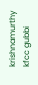krishnamurthy kfcc gubbi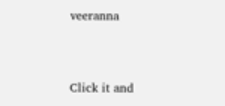veeranna


Click it and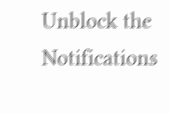Unblock the Notifications